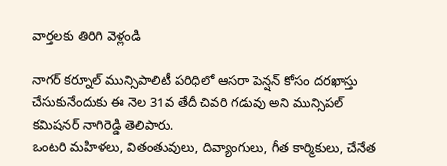వార్తలకు తిరిగి వెళ్లండి

నాగర్ కర్నూల్ మున్సిపాలిటీ పరిధిలో ఆసరా పెన్షన్ కోసం దరఖాస్తు చేసుకునేందుకు ఈ నెల 31వ తేదీ చివరి గడువు అని మున్సిపల్ కమిషనర్ నాగిరెడ్డి తెలిపారు.
ఒంటరి మహిళలు, వితంతువులు, దివ్యాంగులు, గీత కార్మికులు, చేనేత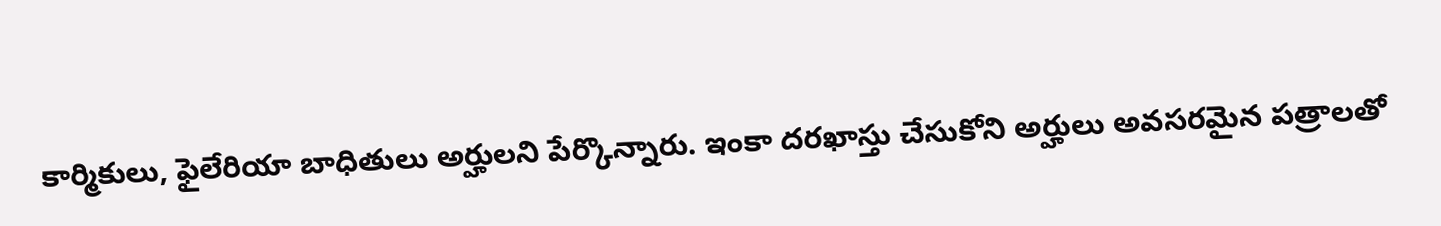కార్మికులు, ఫైలేరియా బాధితులు అర్హులని పేర్కొన్నారు. ఇంకా దరఖాస్తు చేసుకోని అర్హులు అవసరమైన పత్రాలతో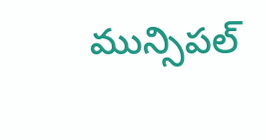మున్సిపల్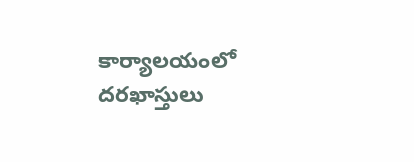కార్యాలయంలో దరఖాస్తులు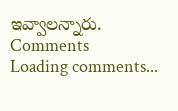ఇవ్వాలన్నారు.
Comments
Loading comments...